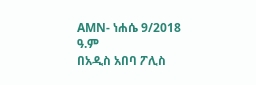AMN- ነሐሴ 9/2018 ዓ.ም
በአዲስ አበባ ፖሊስ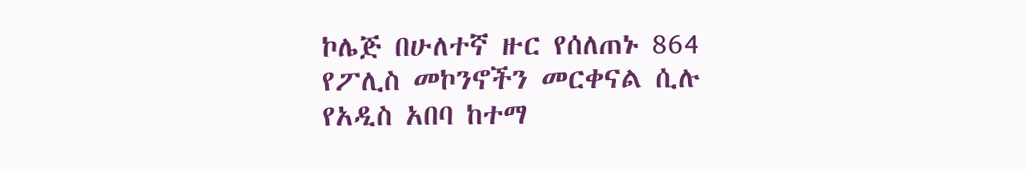ኮሌጅ በሁለተኛ ዙር የሰለጠኑ 864 የፖሊስ መኮንኖችን መርቀናል ሲሉ የአዲስ አበባ ከተማ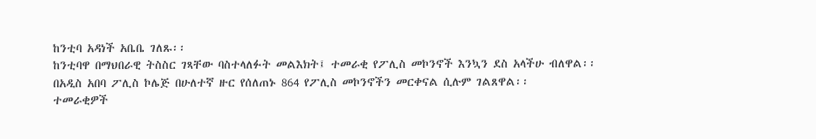ከንቲባ አዳነች አቤቤ ገለጹ፡፡
ከንቲባዋ በማህበራዊ ትስስር ገጻቸው ባስተላለፉት መልእክት፤ ተመራቂ የፖሊስ መኮንኖች እንኳን ደስ አላችሁ ብለዋል፡፡
በአዲስ አበባ ፖሊስ ኮሌጅ በሁለተኛ ዙር የሰለጠኑ 864 የፖሊስ መኮንኖችን መርቀናል ሲሉም ገልጸዋል፡፡
ተመራቂዎች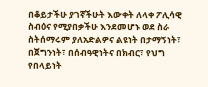በቆይታችሁ ያገኛችሁት እውቀት ለላቀ ፖሊሳዊ ስብዕና የሚያበቃችሁ እንደመሆኑ ወደ ስራ ስትሰማሩም ያለአድልዎና ልዩነት በታማኝነት፣ በጀግንነት፣ በሰብዓዊነትና በክብር፣ የህግ የበላይነት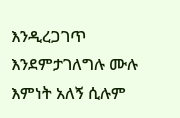እንዲረጋገጥ እንደምታገለግሉ ሙሉ እምነት አለኝ ሲሉም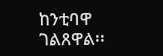ከንቲባዋ ገልጸዋል፡፡